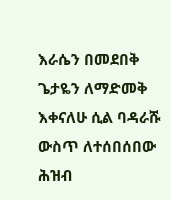እራሴን በመደበቅ ጌታዬን ለማድመቅ እቀናለሁ ሲል ባዳራሹ ውስጥ ለተሰበሰበው ሕዝብ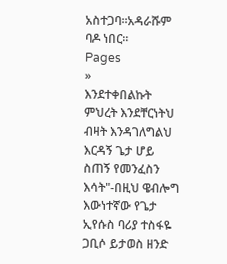አስተጋባ።አዳራሹም ባዶ ነበር።
Pages
»
እንደተቀበልኩት ምህረት እንደቸርነትህ ብዛት እንዳገለግልህ እርዳኝ ጌታ ሆይ ስጠኝ የመንፈስን እሳት"-በዚህ ዌብሎግ እውነተኛው የጌታ ኢየሱስ ባሪያ ተስፋዬ ጋቢሶ ይታወስ ዘንድ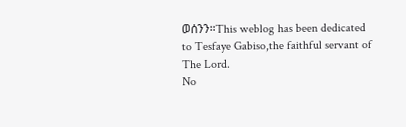ወሰንን።This weblog has been dedicated to Tesfaye Gabiso,the faithful servant of The Lord.
No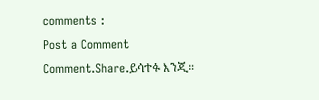comments :
Post a Comment
Comment.Share.ይሳተፉ እንጂ።